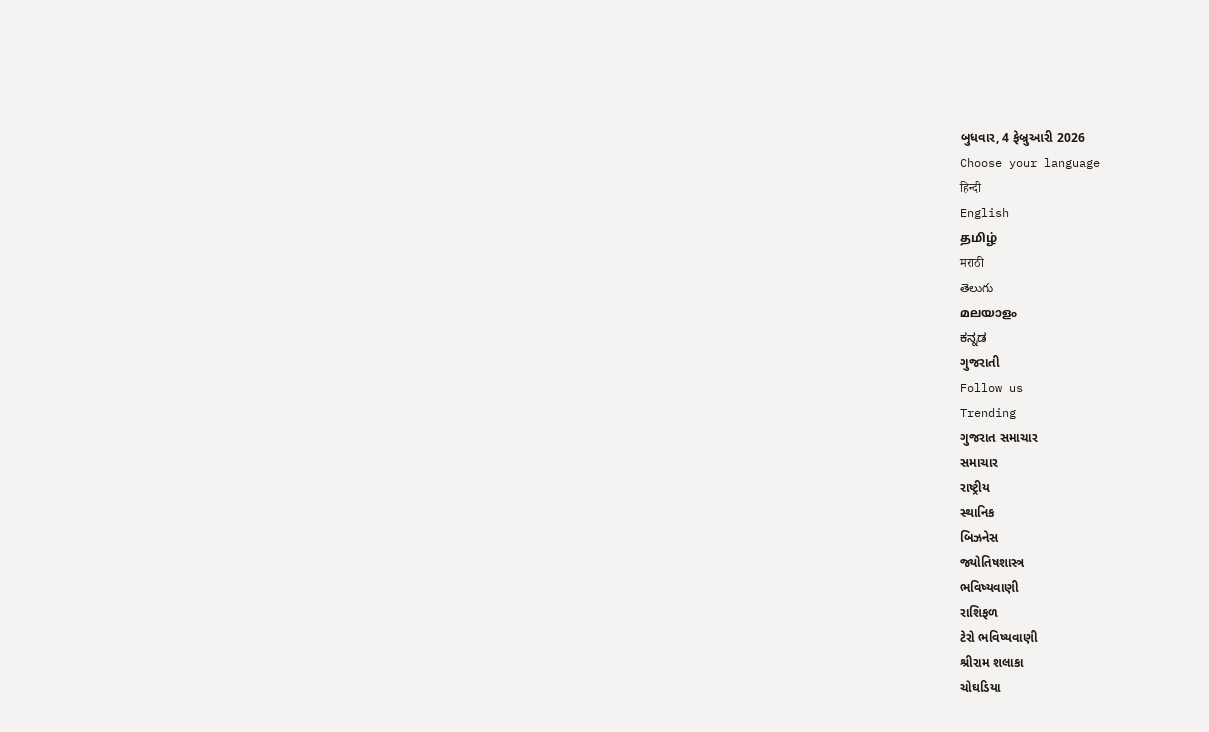બુધવાર, 4 ફેબ્રુઆરી 2026
Choose your language
हिन्दी
English
தமிழ்
मराठी
తెలుగు
മലയാളം
ಕನ್ನಡ
ગુજરાતી
Follow us
Trending
ગુજરાત સમાચાર
સમાચાર
રાષ્ટ્રીય
સ્થાનિક
બિઝનેસ
જ્યોતિષશાસ્ત્ર
ભવિષ્યવાણી
રાશિફળ
ટેરો ભવિષ્યવાણી
શ્રીરામ શલાકા
ચોઘડિયા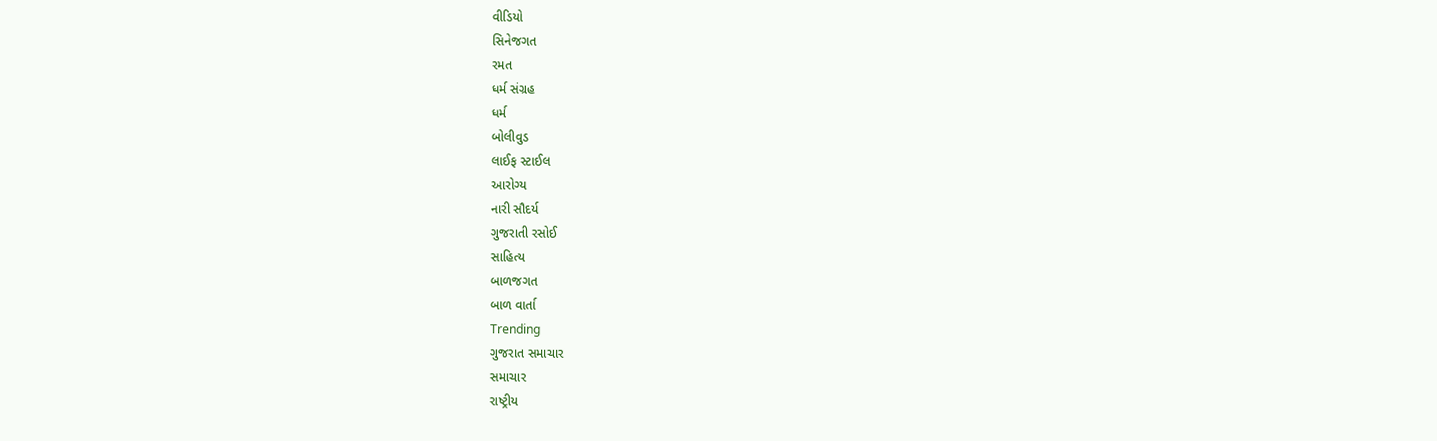વીડિયો
સિનેજગત
રમત
ધર્મ સંગ્રહ
ધર્મ
બોલીવુડ
લાઈફ સ્ટાઈલ
આરોગ્ય
નારી સૌદર્ય
ગુજરાતી રસોઈ
સાહિત્ય
બાળજગત
બાળ વાર્તા
Trending
ગુજરાત સમાચાર
સમાચાર
રાષ્ટ્રીય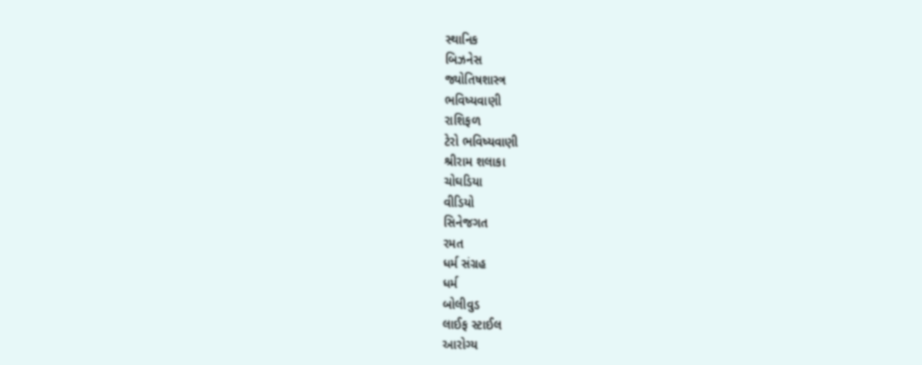સ્થાનિક
બિઝનેસ
જ્યોતિષશાસ્ત્ર
ભવિષ્યવાણી
રાશિફળ
ટેરો ભવિષ્યવાણી
શ્રીરામ શલાકા
ચોઘડિયા
વીડિયો
સિનેજગત
રમત
ધર્મ સંગ્રહ
ધર્મ
બોલીવુડ
લાઈફ સ્ટાઈલ
આરોગ્ય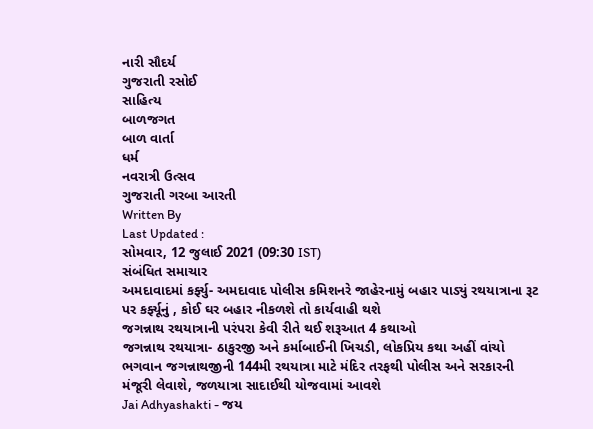નારી સૌદર્ય
ગુજરાતી રસોઈ
સાહિત્ય
બાળજગત
બાળ વાર્તા
ધર્મ
નવરાત્રી ઉત્સવ
ગુજરાતી ગરબા આરતી
Written By
Last Updated :
સોમવાર, 12 જુલાઈ 2021 (09:30 IST)
સંબંધિત સમાચાર
અમદાવાદમાં કર્ફ્યુ- અમદાવાદ પોલીસ કમિશનરે જાહેરનામું બહાર પાડ્યું રથયાત્રાના રૂટ પર કર્ફ્યૂનું , કોઈ ઘર બહાર નીકળશે તો કાર્યવાહી થશે
જગન્નાથ રથયાત્રાની પરંપરા કેવી રીતે થઈ શરૂઆત 4 કથાઓ
જગન્નાથ રથયાત્રા- ઠાકુરજી અને કર્માબાઈની ખિચડી, લોકપ્રિય કથા અહીં વાંચો
ભગવાન જગન્નાથજીની 144મી રથયાત્રા માટે મંદિર તરફથી પોલીસ અને સરકારની મંજૂરી લેવાશે, જળયાત્રા સાદાઈથી યોજવામાં આવશે
Jai Adhyashakti - જય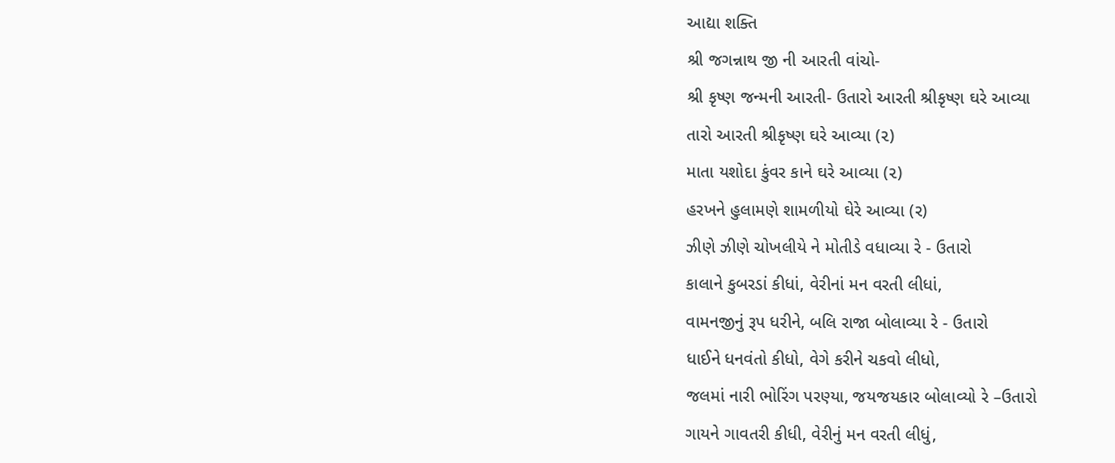આદ્યા શક્તિ
શ્રી જગન્નાથ જી ની આરતી વાંચો-
શ્રી કૃષ્ણ જન્મની આરતી- ઉતારો આરતી શ્રીકૃષ્ણ ઘરે આવ્યા
તારો આરતી શ્રીકૃષ્ણ ઘરે આવ્યા (૨)
માતા યશોદા કુંવર કાને ઘરે આવ્યા (૨)
હરખને હુલામણે શામળીયો ઘેરે આવ્યા (ર)
ઝીણે ઝીણે ચોખલીયે ને મોતીડે વધાવ્યા રે - ઉતારો
કાલાને કુબરડાં કીધાં, વેરીનાં મન વરતી લીધાં,
વામનજીનું રૂપ ધરીને, બલિ રાજા બોલાવ્યા રે - ઉતારો
ધાઈને ધનવંતો કીધો, વેગે કરીને ચકવો લીધો,
જલમાં નારી ભોરિંગ પરણ્યા, જયજયકાર બોલાવ્યો રે –ઉતારો
ગાયને ગાવતરી કીધી, વેરીનું મન વરતી લીધું,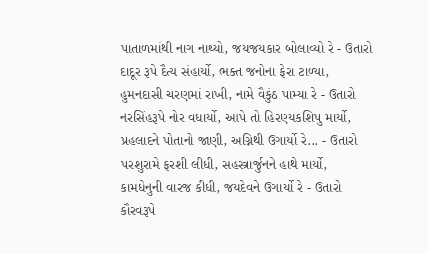પાતાળમાંથી નાગ નાથ્યો, જયજયકાર બોલાવ્યો રે - ઉતારો
દાદૂર રૂપે દૈત્ય સંહાર્યો, ભક્ત જનોના ફેરા ટાળ્યા,
હુમનદાસી ચરણમાં રાખી, નામે વૈકુંઠ પામ્યા રે - ઉતારો
નરસિંહરૂપે નોર વધાર્યો, આપે તો હિરણ્યકશિપુ માર્યો,
પ્રહલાદને પોતાનો જાણી, અગ્નિથી ઉગાર્યો રે... - ઉતારો
પરશુરામે ફરશી લીધી, સહસ્ત્રાર્જુનને હાથે માર્યો,
કામધેનુની વારજ કીધી, જયદેવને ઉગાર્યો રે - ઉતારો
કૌરવરૂપે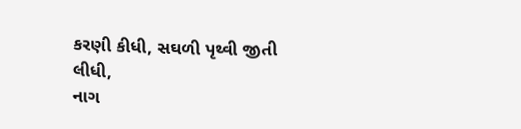કરણી કીધી, સઘળી પૃથ્વી જીતી લીધી,
નાગ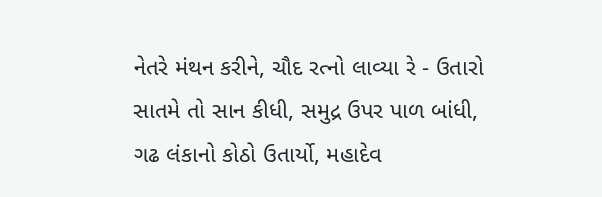નેતરે મંથન કરીને, ચૌદ રત્નો લાવ્યા રે - ઉતારો
સાતમે તો સાન કીધી, સમુદ્ર ઉપર પાળ બાંધી,
ગઢ લંકાનો કોઠો ઉતાર્યો, મહાદેવ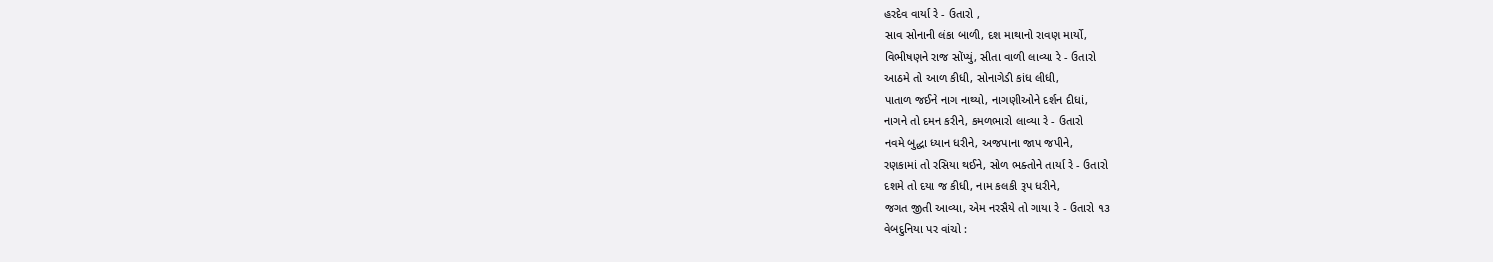હરદેવ વાર્યા રે - ઉતારો ,
સાવ સોનાની લંકા બાળી, દશ માથાનો રાવણ માર્યો,
વિભીષણને રાજ સોંપ્યું, સીતા વાળી લાવ્યા રે - ઉતારો
આઠમે તો આળ કીધી, સોનાગેડી કાંધ લીધી,
પાતાળ જઈને નાગ નાથ્યો, નાગણીઓને દર્શન દીધાં,
નાગને તો દમન કરીને, કમળભારો લાવ્યા રે - ઉતારો
નવમે બુદ્ધા ધ્યાન ધરીને, અજપાના જાપ જપીને,
રણકામાં તો રસિયા થઈને, સોળ ભક્તોને તાર્યા રે - ઉતારો
દશમે તો દયા જ કીધી, નામ કલકી રૂપ ધરીને,
જગત જીતી આવ્યા, એમ નરસૈયે તો ગાયા રે - ઉતારો ૧૩
વેબદુનિયા પર વાંચો :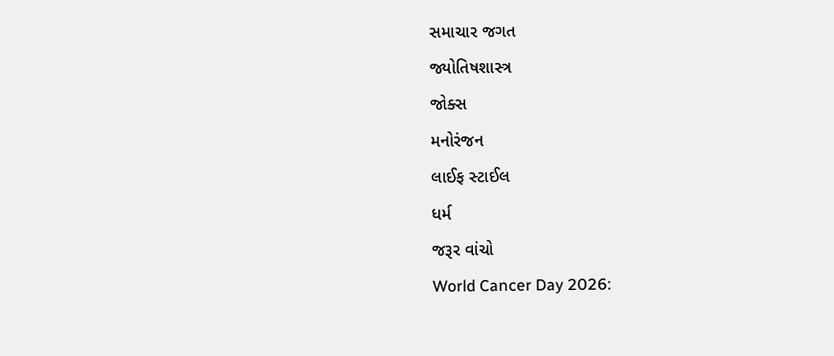સમાચાર જગત
જ્યોતિષશાસ્ત્ર
જોક્સ
મનોરંજન
લાઈફ સ્ટાઈલ
ધર્મ
જરૂર વાંચો
World Cancer Day 2026: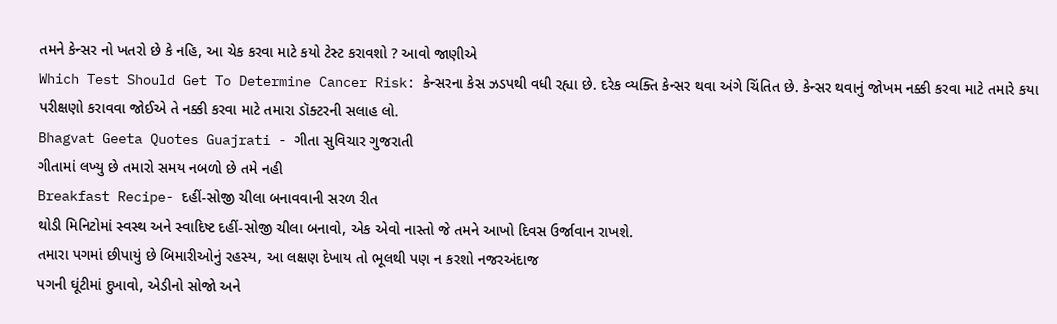તમને કેન્સર નો ખતરો છે કે નહિ, આ ચેક કરવા માટે કયો ટેસ્ટ કરાવશો ? આવો જાણીએ
Which Test Should Get To Determine Cancer Risk: કેન્સરના કેસ ઝડપથી વધી રહ્યા છે. દરેક વ્યક્તિ કેન્સર થવા અંગે ચિંતિત છે. કેન્સર થવાનું જોખમ નક્કી કરવા માટે તમારે કયા પરીક્ષણો કરાવવા જોઈએ તે નક્કી કરવા માટે તમારા ડૉક્ટરની સલાહ લો.
Bhagvat Geeta Quotes Guajrati - ગીતા સુવિચાર ગુજરાતી
ગીતામાં લખ્યુ છે તમારો સમય નબળો છે તમે નહી
Breakfast Recipe- દહીં-સોજી ચીલા બનાવવાની સરળ રીત
થોડી મિનિટોમાં સ્વસ્થ અને સ્વાદિષ્ટ દહીં-સોજી ચીલા બનાવો, એક એવો નાસ્તો જે તમને આખો દિવસ ઉર્જાવાન રાખશે.
તમારા પગમાં છીપાયું છે બિમારીઓનું રહસ્ય, આ લક્ષણ દેખાય તો ભૂલથી પણ ન કરશો નજરઅંદાજ
પગની ઘૂંટીમાં દુખાવો, એડીનો સોજો અને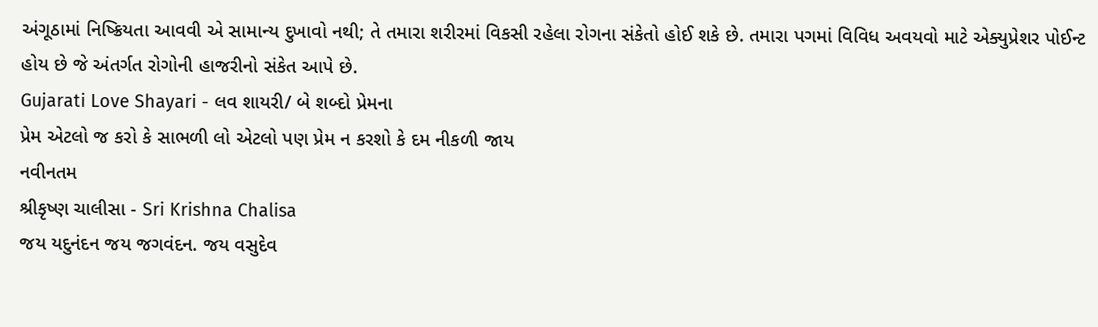અંગૂઠામાં નિષ્ક્રિયતા આવવી એ સામાન્ય દુખાવો નથી; તે તમારા શરીરમાં વિકસી રહેલા રોગના સંકેતો હોઈ શકે છે. તમારા પગમાં વિવિધ અવયવો માટે એક્યુપ્રેશર પોઈન્ટ હોય છે જે અંતર્ગત રોગોની હાજરીનો સંકેત આપે છે.
Gujarati Love Shayari - લવ શાયરી/ બે શબ્દો પ્રેમના
પ્રેમ એટલો જ કરો કે સાભળી લો એટલો પણ પ્રેમ ન કરશો કે દમ નીકળી જાય
નવીનતમ
શ્રીકૃષ્ણ ચાલીસા - Sri Krishna Chalisa
જય યદુનંદન જય જગવંદન. જય વસુદેવ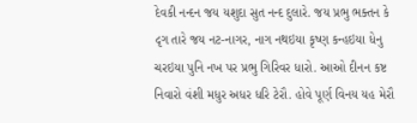દેવકી નન્દન જય યશુદા સુત નન્દ દુલારે. જય પ્રભુ ભક્તન કે દૃગ તારે જય નટ-નાગર, નાગ નથઇયા કૃષ્ણ કન્હઇયા ધેનુ ચરઇયા પુનિ નખ પર પ્રભુ ગિરિવર ધારો. આઓ દીનન કષ્ટ નિવારો વંશી મધુર અધર ધરિ ટેરૌ. હોવે પૂર્ણ વિનય યહ મેરૌ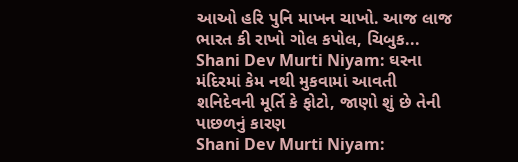આઓ હરિ પુનિ માખન ચાખો. આજ લાજ ભારત કી રાખો ગોલ કપોલ, ચિબુક...
Shani Dev Murti Niyam: ઘરના મંદિરમાં કેમ નથી મુકવામાં આવતી શનિદેવની મૂર્તિ કે ફોટો, જાણો શું છે તેની પાછળનું કારણ
Shani Dev Murti Niyam: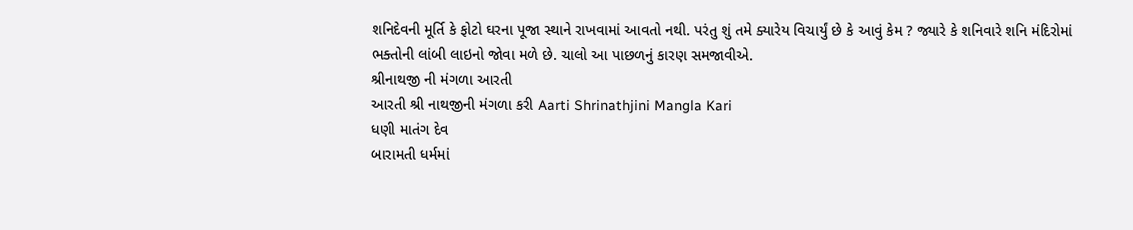શનિદેવની મૂર્તિ કે ફોટો ઘરના પૂજા સ્થાને રાખવામાં આવતો નથી. પરંતુ શું તમે ક્યારેય વિચાર્યું છે કે આવું કેમ ? જ્યારે કે શનિવારે શનિ મંદિરોમાં ભક્તોની લાંબી લાઇનો જોવા મળે છે. ચાલો આ પાછળનું કારણ સમજાવીએ.
શ્રીનાથજી ની મંગળા આરતી
આરતી શ્રી નાથજીની મંગળા કરી Aarti Shrinathjini Mangla Kari
ધણી માતંગ દેવ
બારામતી ધર્મમાં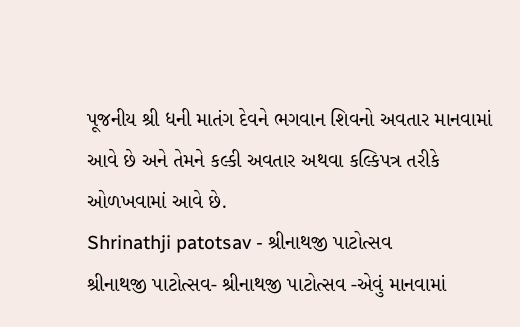પૂજનીય શ્રી ધની માતંગ દેવને ભગવાન શિવનો અવતાર માનવામાં આવે છે અને તેમને કલ્કી અવતાર અથવા કલ્કિપત્ર તરીકે ઓળખવામાં આવે છે.
Shrinathji patotsav - શ્રીનાથજી પાટોત્સવ
શ્રીનાથજી પાટોત્સવ- શ્રીનાથજી પાટોત્સવ -એવું માનવામાં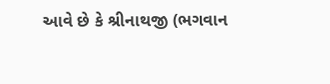આવે છે કે શ્રીનાથજી (ભગવાન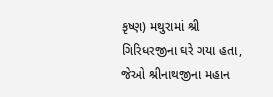કૃષ્ણ) મથુરામાં શ્રી ગિરિધરજીના ઘરે ગયા હતા, જેઓ શ્રીનાથજીના મહાન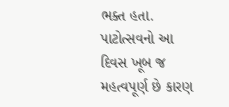ભક્ત હતા. પાટોત્સવનો આ દિવસ ખૂબ જ મહત્વપૂર્ણ છે કારણ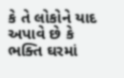કે તે લોકોને યાદ અપાવે છે કે ભક્તિ ઘરમાં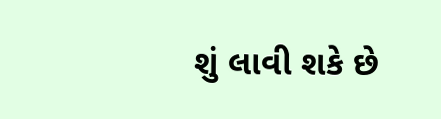શું લાવી શકે છે